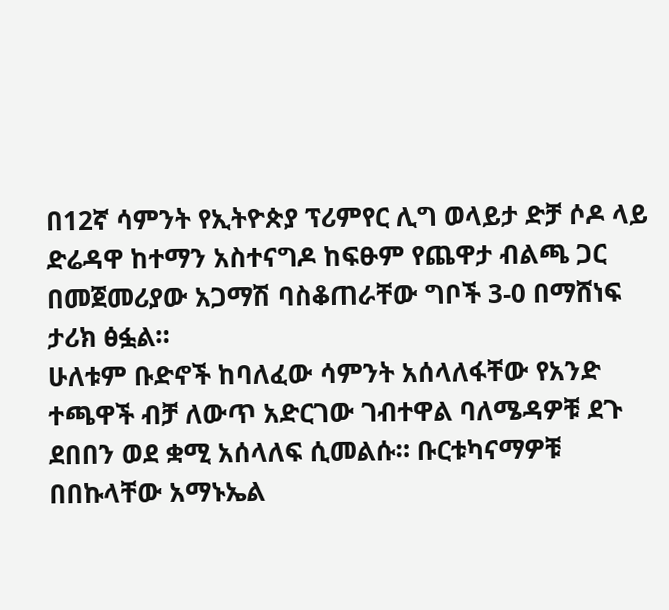በ12ኛ ሳምንት የኢትዮጵያ ፕሪምየር ሊግ ወላይታ ድቻ ሶዶ ላይ ድሬዳዋ ከተማን አስተናግዶ ከፍፁም የጨዋታ ብልጫ ጋር በመጀመሪያው አጋማሽ ባስቆጠራቸው ግቦች 3-0 በማሸነፍ ታሪክ ፅፏል።
ሁለቱም ቡድኖች ከባለፈው ሳምንት አሰላለፋቸው የአንድ ተጫዋች ብቻ ለውጥ አድርገው ገብተዋል ባለሜዳዎቹ ደጉ ደበበን ወደ ቋሚ አሰላለፍ ሲመልሱ። ቡርቱካናማዎቹ በበኩላቸው አማኑኤል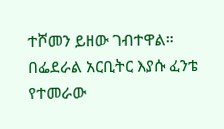ተሾመን ይዘው ገብተዋል።
በፌደራል አርቢትር እያሱ ፈንቴ የተመራው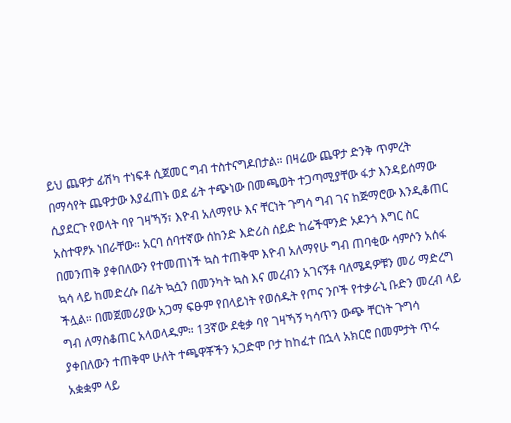ይህ ጨዋታ ፊሽካ ተነፍቶ ሲጀመር ግብ ተስተናግዶበታል። በዛሬው ጨዋታ ድንቅ ጥምረት በማሳየት ጨዋታው እያፈጠኑ ወደ ፊት ተጭነው በመጫወት ተጋጣሚያቸው ፋታ እንዳይሰማው ሲያደርጉ የወላት ባየ ገዛኻኝ፣ እዮብ አለማየሁ እና ቸርነት ጉግሳ ግብ ገና ከጅማሮው እንዲቆጠር አስተዋፆኦ ነበራቸው። አርባ ሰባተኛው ሰከንድ እድሪስ ሰይድ ከሬችሞንድ ኦዶንጎ እግር ስር በመንጠቅ ያቀበለውን የተመጠነች ኳስ ተጠቅሞ እዮብ አለማየሁ ግብ ጠባቂው ሳምሶን አሰፋ ኳሳ ላይ ከመድረሱ በፊት ኳሷን በመንካት ኳስ እና መረብን አገናኝቶ ባለሜዳዎቹን መሪ ማድረግ ችሏል። በመጀመሪያው አጋማ ፍፁም የበላይነት የወሰዱት የጦና ንቦች የተቃራኒ ቡድን መረብ ላይ ግብ ለማስቆጠር አላወላዱም። 13ኛው ደቂቃ ባየ ገዛኻኝ ካሳጥን ውጭ ቸርነት ጉግሳ ያቀበለውን ተጠቅሞ ሁለት ተጫዋቾችን አጋድሞ ቦታ ከከፈተ በኋላ አክርሮ በመምታት ጥሩ አቋቋም ላይ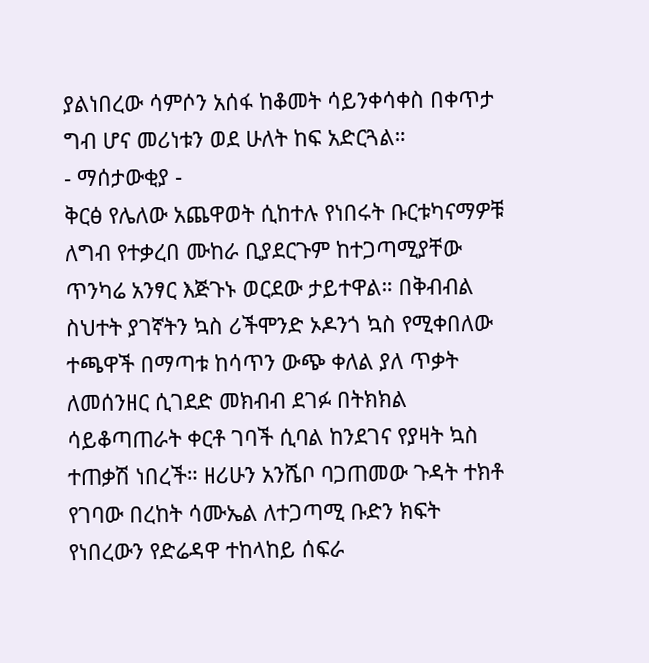ያልነበረው ሳምሶን አሰፋ ከቆመት ሳይንቀሳቀስ በቀጥታ ግብ ሆና መሪነቱን ወደ ሁለት ከፍ አድርጓል።
- ማሰታውቂያ -
ቅርፅ የሌለው አጨዋወት ሲከተሉ የነበሩት ቡርቱካናማዎቹ ለግብ የተቃረበ ሙከራ ቢያደርጉም ከተጋጣሚያቸው ጥንካሬ አንፃር እጅጉኑ ወርደው ታይተዋል። በቅብብል ስህተት ያገኛትን ኳስ ሪችሞንድ ኦዶንጎ ኳስ የሚቀበለው ተጫዋች በማጣቱ ከሳጥን ውጭ ቀለል ያለ ጥቃት ለመሰንዘር ሲገደድ መክብብ ደገፉ በትክክል ሳይቆጣጠራት ቀርቶ ገባች ሲባል ከንደገና የያዛት ኳስ ተጠቃሽ ነበረች። ዘሪሁን አንሼቦ ባጋጠመው ጉዳት ተክቶ የገባው በረከት ሳሙኤል ለተጋጣሚ ቡድን ክፍት የነበረውን የድሬዳዋ ተከላከይ ሰፍራ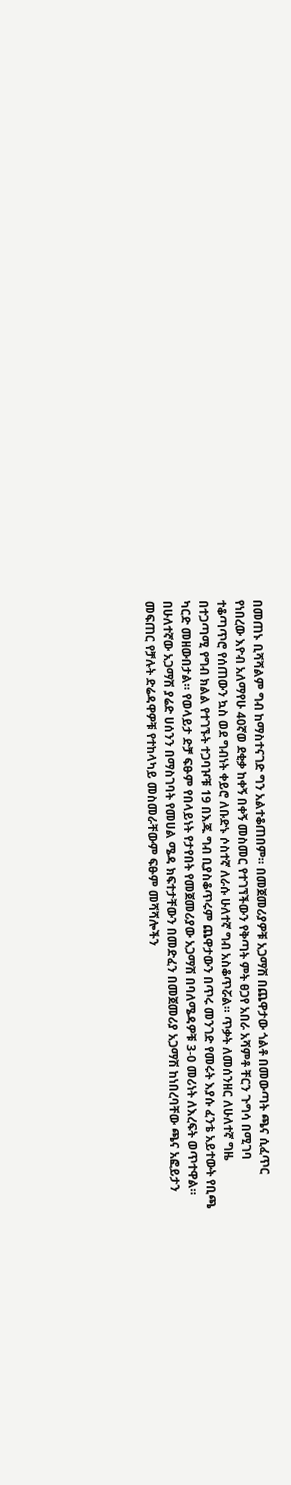በመጠኑ ቢሻሻልም ግብ ከማስተናገድ ግን አልተቆጠበም። በመጀመሪያዎቹ አጋማሽ በጨዋታው ጎልቶ በመውጣት ጫና ሲፈጥር የነበረው እዮብ አለማየሁ 40ኛወ ደቂቃ ከቀኝ በቀኝ መስመር የተገኘችውን የቅጣት ምት ፀጋየ አበራ አሻምቶ ቸርን ጉግሳ በሚገባ ተቆጣጥሮ የሰጠውን ኳስ ወደ ግብነት ቀይሮ ለቡድኑ ሶስተኛ ለራሱ ሁለተኛ ግብ አስቆጥሯል። ጥቃት ለመሰንዘር ለሁለተኛ ግዜ በተጋጣሚ የግብ ክልል የተገኙት ተጋባዦቹ 19 በእጁ ግብ ቢያስቆጥሩም ጨዋታውን በጥሩ መንገድ የመሩት እያሱ ፈንቴ አይተውት የቢጫ ካርድ መዘውበታል። የወላይታ ድቻ ፍፁም የበላይነት የታየበት የመጀመሪያው አጋማሽ በባለሜዳዎቹ 3-0 መሪነት ለእረፍት ወጥተዋል።
በሁለተኛው አጋማሽ ያሬድ ሀሰንን በማስገባት የመሀል ሜዳ ክፍተታቸውን በመድፈን በመጀመሪያ አጋማሽ ከነበረባቸው ጫና አፎይታን መፍጠር የቻሉት ድሬዳዋዎቹ የተከላካይ መስመራቸውም ፍፁም መሻሻሎችን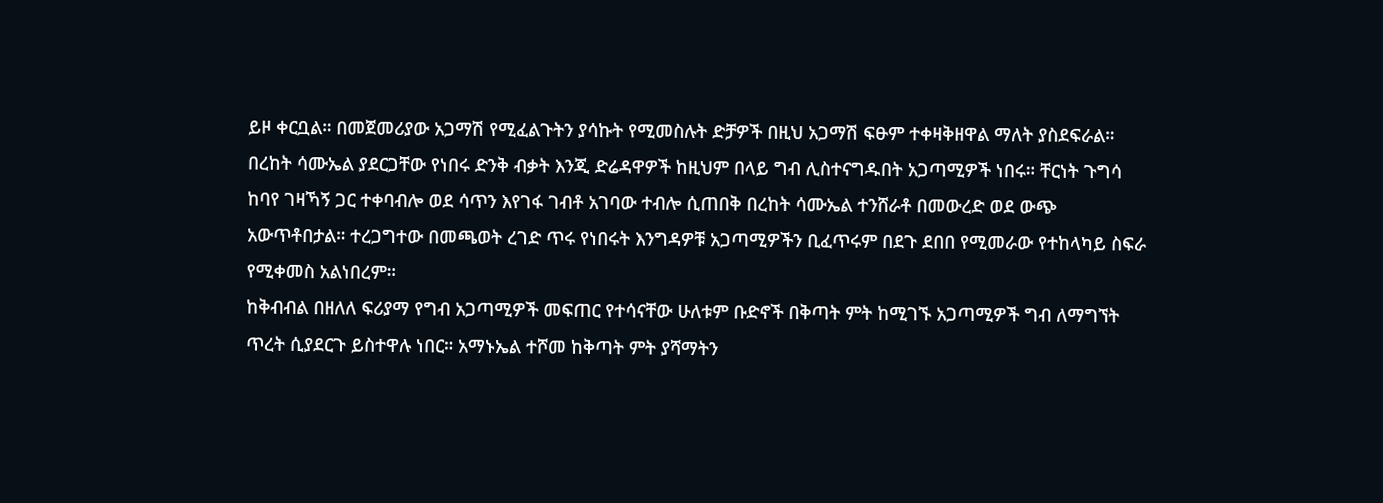ይዞ ቀርቧል። በመጀመሪያው አጋማሽ የሚፈልጉትን ያሳኩት የሚመስሉት ድቻዎች በዚህ አጋማሽ ፍፁም ተቀዛቅዘዋል ማለት ያስደፍራል። በረከት ሳሙኤል ያደርጋቸው የነበሩ ድንቅ ብቃት እንጂ ድሬዳዋዎች ከዚህም በላይ ግብ ሊስተናግዱበት አጋጣሚዎች ነበሩ። ቸርነት ጉግሳ ከባየ ገዛኻኝ ጋር ተቀባብሎ ወደ ሳጥን እየገፋ ገብቶ አገባው ተብሎ ሲጠበቅ በረከት ሳሙኤል ተንሸራቶ በመውረድ ወደ ውጭ አውጥቶበታል። ተረጋግተው በመጫወት ረገድ ጥሩ የነበሩት እንግዳዎቹ አጋጣሚዎችን ቢፈጥሩም በደጉ ደበበ የሚመራው የተከላካይ ስፍራ የሚቀመስ አልነበረም።
ከቅብብል በዘለለ ፍሪያማ የግብ አጋጣሚዎች መፍጠር የተሳናቸው ሁለቱም ቡድኖች በቅጣት ምት ከሚገኙ አጋጣሚዎች ግብ ለማግኘት ጥረት ሲያደርጉ ይስተዋሉ ነበር። አማኑኤል ተሾመ ከቅጣት ምት ያሻማትን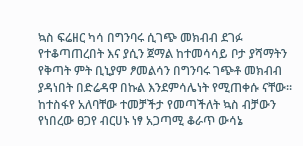ኳስ ፍሬዘር ካሳ በግንባሩ ሲገጭ መክብብ ደገፉ የተቆጣጠረበት እና ያሲን ጀማል ከተመሳሳይ ቦታ ያሻማትን የቅጣት ምት ቢኒያም ፆመልሳን በግንባሩ ገጭቶ መክብብ ያዳነበት በድሬዳዋ በኩል እንደምሳሌነት የሚጠቀሱ ናቸው። ከተስፋየ አለባቸው ተመቻችታ የመጣችለት ኳስ ብቻውን የነበረው ፀጋየ ብርሀኑ ነፃ አጋጣሚ ቆራጥ ውሳኔ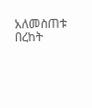አለመስጠቱ በረከት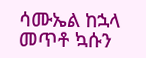ሳሙኤል ከኋላ መጥቶ ኳሱን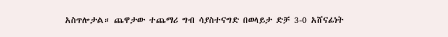አስጥሎታል። ጨዋታው ተጨማሪ ግብ ሳያስተናግድ በወላይታ ድቻ 3-0 አሸናፊነት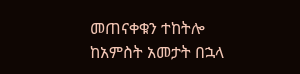መጠናቀቁን ተከትሎ ከአምስት አመታት በኋላ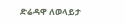ድሬዳዋ ለወላይታ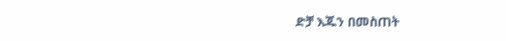ድቻ እጁን በመስጠት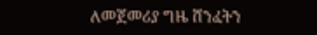ለመጀመሪያ ግዜ ሸንፈትን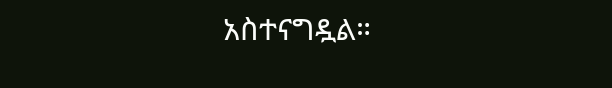አስተናግዷል።